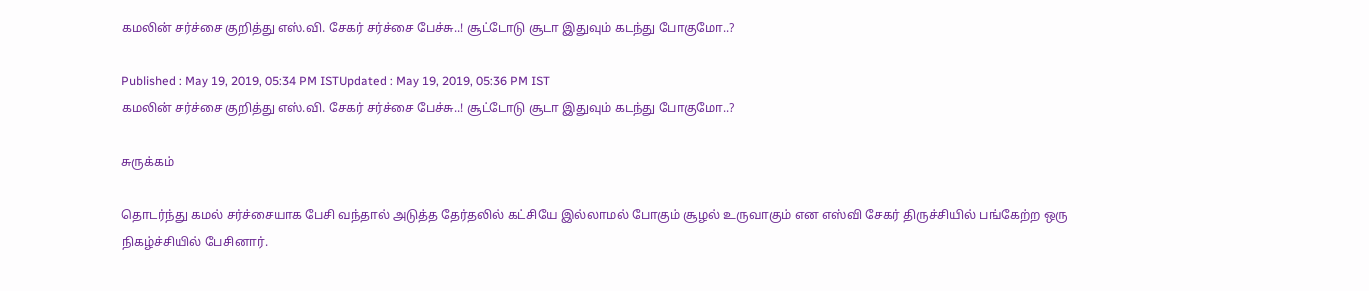கமலின் சர்ச்சை குறித்து எஸ்.வி. சேகர் சர்ச்சை பேச்சு..! சூட்டோடு சூடா இதுவும் கடந்து போகுமோ..?

Published : May 19, 2019, 05:34 PM ISTUpdated : May 19, 2019, 05:36 PM IST
கமலின் சர்ச்சை குறித்து எஸ்.வி. சேகர் சர்ச்சை பேச்சு..! சூட்டோடு சூடா இதுவும் கடந்து போகுமோ..?

சுருக்கம்

தொடர்ந்து கமல் சர்ச்சையாக பேசி வந்தால் அடுத்த தேர்தலில் கட்சியே இல்லாமல் போகும் சூழல் உருவாகும் என எஸ்வி சேகர் திருச்சியில் பங்கேற்ற ஒரு நிகழ்ச்சியில் பேசினார்.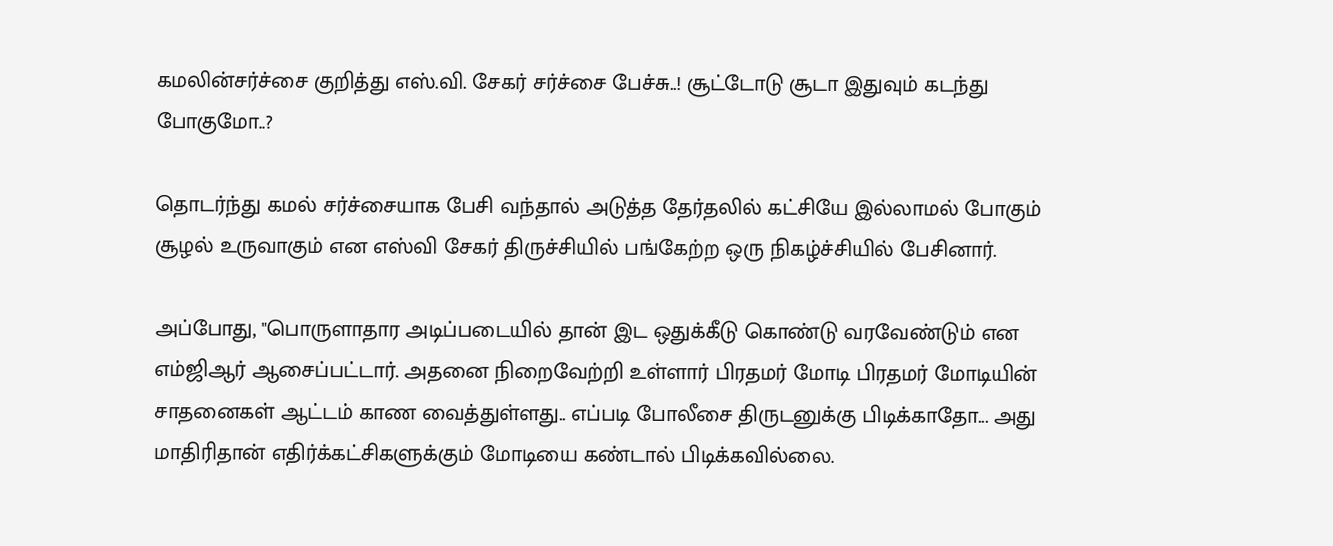கமலின்சர்ச்சை குறித்து எஸ்.வி. சேகர் சர்ச்சை பேச்சு..! சூட்டோடு சூடா இதுவும் கடந்து போகுமோ..?

தொடர்ந்து கமல் சர்ச்சையாக பேசி வந்தால் அடுத்த தேர்தலில் கட்சியே இல்லாமல் போகும் சூழல் உருவாகும் என எஸ்வி சேகர் திருச்சியில் பங்கேற்ற ஒரு நிகழ்ச்சியில் பேசினார்.

அப்போது, "பொருளாதார அடிப்படையில் தான் இட ஒதுக்கீடு கொண்டு வரவேண்டும் என எம்ஜிஆர் ஆசைப்பட்டார். அதனை நிறைவேற்றி உள்ளார் பிரதமர் மோடி பிரதமர் மோடியின் சாதனைகள் ஆட்டம் காண வைத்துள்ளது.. எப்படி போலீசை திருடனுக்கு பிடிக்காதோ... அது மாதிரிதான் எதிர்க்கட்சிகளுக்கும் மோடியை கண்டால் பிடிக்கவில்லை.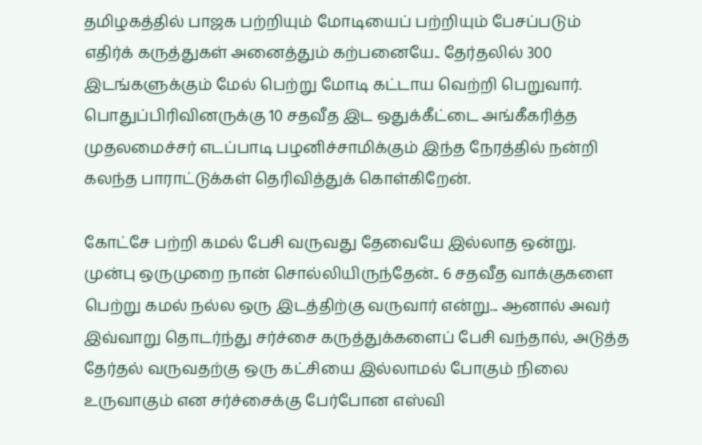தமிழகத்தில் பாஜக பற்றியும் மோடியைப் பற்றியும் பேசப்படும் எதிர்க் கருத்துகள் அனைத்தும் கற்பனையே.. தேர்தலில் 300 இடங்களுக்கும் மேல் பெற்று மோடி கட்டாய வெற்றி பெறுவார். பொதுப்பிரிவினருக்கு 10 சதவீத இட ஒதுக்கீட்டை அங்கீகரித்த முதலமைச்சர் எடப்பாடி பழனிச்சாமிக்கும் இந்த நேரத்தில் நன்றி கலந்த பாராட்டுக்கள் தெரிவித்துக் கொள்கிறேன்.

கோட்சே பற்றி கமல் பேசி வருவது தேவையே இல்லாத ஒன்று. முன்பு ஒருமுறை நான் சொல்லியிருந்தேன்.. 6 சதவீத வாக்குகளை பெற்று கமல் நல்ல ஒரு இடத்திற்கு வருவார் என்று... ஆனால் அவர் இவ்வாறு தொடர்ந்து சர்ச்சை கருத்துக்களைப் பேசி வந்தால், அடுத்த தேர்தல் வருவதற்கு ஒரு கட்சியை இல்லாமல் போகும் நிலை உருவாகும் என சர்ச்சைக்கு பேர்போன எஸ்வி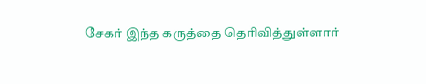சேகர் இந்த கருத்தை தெரிவித்துள்ளார்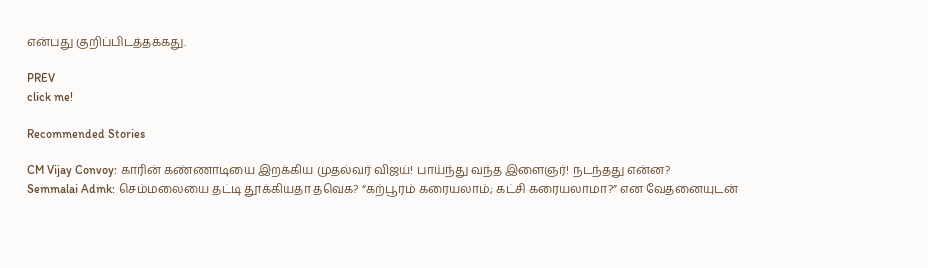என்பது குறிப்பிடத்தக்கது.

PREV
click me!

Recommended Stories

CM Vijay Convoy: காரின் கண்ணாடியை இறக்கிய முதல்வர் விஜய்! பாய்ந்து வந்த இளைஞர்! நடந்தது என்ன?
Semmalai Admk: செம்மலையை தட்டி தூக்கியதா தவெக? “கற்பூரம் கரையலாம்; கட்சி கரையலாமா?” என வேதனையுடன்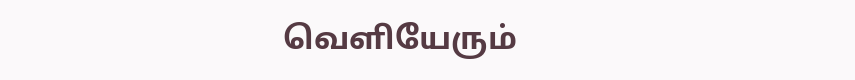வெளியேரும்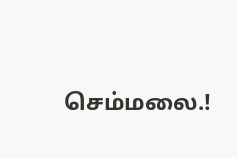செம்மலை.!